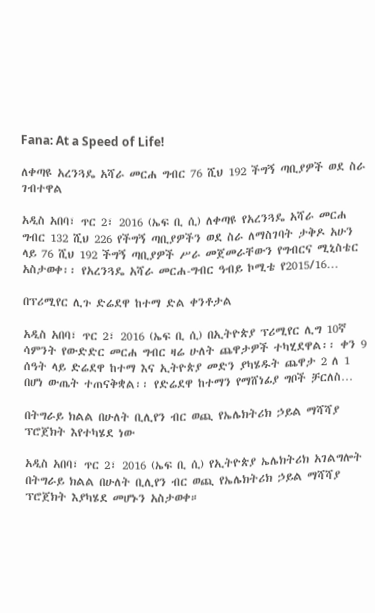Fana: At a Speed of Life!

ለቀጣዩ አረንጓዴ አሻራ መርሐ ግብር 76 ሺህ 192 ችግኝ ጣቢያዎች ወደ ስራ ገብተዋል

አዲስ አበባ፣ ጥር 2፣ 2016 (ኤፍ ቢ ሲ) ለቀጣዩ የአረንጓዴ አሻራ መርሐ ግብር 132 ሺህ 226 የችግኝ ጣቢያዎችን ወደ ስራ ለማስገባት ታቅዶ አሁን ላይ 76 ሺህ 192 ችግኝ ጣቢያዎች ሥራ መጀመራቸውን የግብርና ሚኒስቴር አስታወቀ፡፡ የአረንጓዴ አሻራ መርሐ-ግብር ዓብይ ኮሚቴ የ2015/16…

በፕሪሚየር ሊጉ ድሬደዋ ከተማ ድል ቀንቶታል

አዲስ አበባ፣ ጥር 2፣ 2016 (ኤፍ ቢ ሲ) በኢትዮጵያ ፕሪሚየር ሊግ 10ኛ ሳምንት የውድድር መርሐ ግብር ዛሬ ሁለት ጨዋታዎች ተካሂደዋል፡፡ ቀን 9 ሰዓት ላይ ድሬደዋ ከተማ እና ኢትዮጵያ መድን ያካሄዱት ጨዋታ 2 ለ 1 በሆነ ውጤት ተጠናቅቋል፡፡ የድሬደዋ ከተማን የማሸነፊያ ግቦች ቻርለስ…

በትግራይ ክልል በሁለት ቢሊየን ብር ወጪ የኤሌክትሪክ ኃይል ማሻሻያ ፕሮጀክት እየተካሄደ ነው

አዲስ አበባ፣ ጥር 2፣ 2016 (ኤፍ ቢ ሲ) የኢትዮጵያ ኤሌክትሪክ አገልግሎት በትግራይ ክልል በሁለት ቢሊየን ብር ወጪ የኤሌክትሪክ ኃይል ማሻሻያ ፕሮጀክት እያካሄደ መሆኑን አስታወቀ።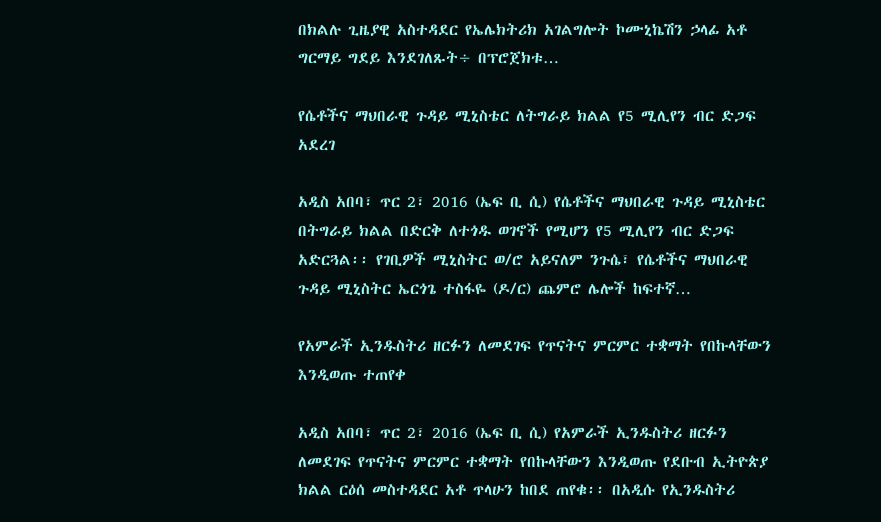በክልሉ ጊዜያዊ አስተዳደር የኤሌክትሪክ አገልግሎት ኮሙኒኬሽን ኃላፊ አቶ ግርማይ ግደይ እንደገለጹት÷ በፕሮጀክቱ…

የሴቶችና ማህበራዊ ጉዳይ ሚኒስቴር ለትግራይ ክልል የ5 ሚሊየን ብር ድጋፍ አደረገ

አዲስ አበባ፣ ጥር 2፣ 2016 (ኤፍ ቢ ሲ) የሴቶችና ማህበራዊ ጉዳይ ሚኒስቴር በትግራይ ክልል በድርቅ ለተጎዱ ወገኖች የሚሆን የ5 ሚሊየን ብር ድጋፍ አድርጓል፡፡ የገቢዎች ሚኒስትር ወ/ሮ አይናለም ንጉሴ፣ የሴቶችና ማህበራዊ ጉዳይ ሚኒስትር ኤርጎጌ ተስፋዬ (ዶ/ር) ጨምሮ ሌሎች ከፍተኛ…

የአምራች ኢንዱስትሪ ዘርፉን ለመደገፍ የጥናትና ምርምር ተቋማት የበኩላቸውን እንዲወጡ ተጠየቀ

አዲስ አበባ፣ ጥር 2፣ 2016 (ኤፍ ቢ ሲ) የአምራች ኢንዱስትሪ ዘርፉን ለመደገፍ የጥናትና ምርምር ተቋማት የበኩላቸውን እንዲወጡ የደቡብ ኢትዮጵያ ክልል ርዕሰ መስተዳደር አቶ ጥላሁን ከበደ ጠየቁ፡፡ በአዲሱ የኢንዱስትሪ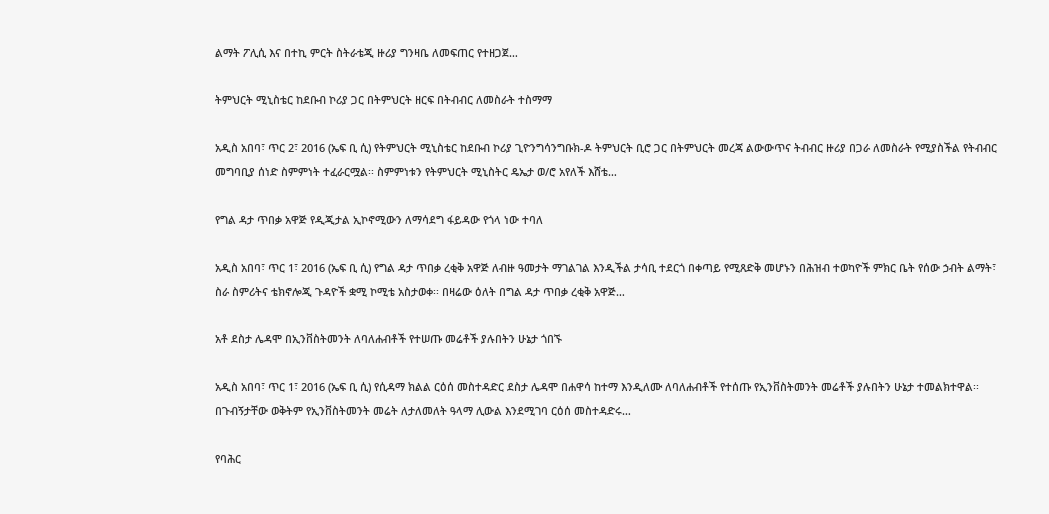ልማት ፖሊሲ እና በተኪ ምርት ስትራቴጂ ዙሪያ ግንዛቤ ለመፍጠር የተዘጋጀ…

ትምህርት ሚኒስቴር ከደቡብ ኮሪያ ጋር በትምህርት ዘርፍ በትብብር ለመስራት ተስማማ

አዲስ አበባ፣ ጥር 2፣ 2016 (ኤፍ ቢ ሲ) የትምህርት ሚኒስቴር ከደቡብ ኮሪያ ጊዮንግሳንግቡክ-ዶ ትምህርት ቢሮ ጋር በትምህርት መረጃ ልውውጥና ትብብር ዙሪያ በጋራ ለመስራት የሚያስችል የትብብር መግባቢያ ሰነድ ስምምነት ተፈራርሟል፡፡ ስምምነቱን የትምህርት ሚኒስትር ዴኤታ ወ/ሮ አየለች እሸቴ…

የግል ዳታ ጥበቃ አዋጅ የዲጂታል ኢኮኖሚውን ለማሳደግ ፋይዳው የጎላ ነው ተባለ

አዲስ አበባ፣ ጥር 1፣ 2016 (ኤፍ ቢ ሲ) የግል ዳታ ጥበቃ ረቂቅ አዋጅ ለብዙ ዓመታት ማገልገል እንዲችል ታሳቢ ተደርጎ በቀጣይ የሚጸድቅ መሆኑን በሕዝብ ተወካዮች ምክር ቤት የሰው ኃብት ልማት፣ ስራ ስምሪትና ቴክኖሎጂ ጉዳዮች ቋሚ ኮሚቴ አስታወቀ፡፡ በዛሬው ዕለት በግል ዳታ ጥበቃ ረቂቅ አዋጅ…

አቶ ደስታ ሌዳሞ በኢንቨስትመንት ለባለሐብቶች የተሠጡ መሬቶች ያሉበትን ሁኔታ ጎበኙ

አዲስ አበባ፣ ጥር 1፣ 2016 (ኤፍ ቢ ሲ) የሲዳማ ክልል ርዕሰ መስተዳድር ደስታ ሌዳሞ በሐዋሳ ከተማ እንዲለሙ ለባለሐብቶች የተሰጡ የኢንቨስትመንት መሬቶች ያሉበትን ሁኔታ ተመልክተዋል፡፡ በጉብኝታቸው ወቅትም የኢንቨስትመንት መሬት ለታለመለት ዓላማ ሊውል እንደሚገባ ርዕሰ መስተዳድሩ…

የባሕር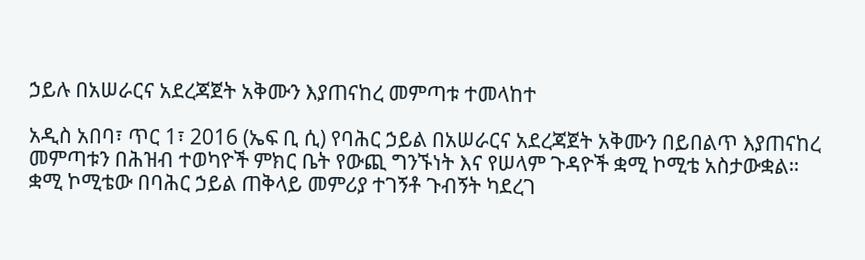ኃይሉ በአሠራርና አደረጃጀት አቅሙን እያጠናከረ መምጣቱ ተመላከተ

አዲስ አበባ፣ ጥር 1፣ 2016 (ኤፍ ቢ ሲ) የባሕር ኃይል በአሠራርና አደረጃጀት አቅሙን በይበልጥ እያጠናከረ መምጣቱን በሕዝብ ተወካዮች ምክር ቤት የውጪ ግንኙነት እና የሠላም ጉዳዮች ቋሚ ኮሚቴ አስታውቋል። ቋሚ ኮሚቴው በባሕር ኃይል ጠቅላይ መምሪያ ተገኝቶ ጉብኝት ካደረገ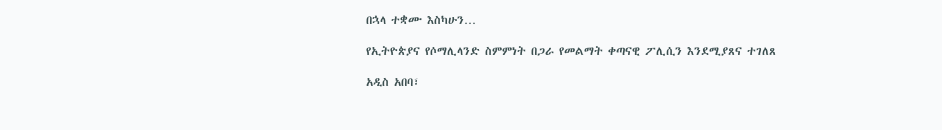በኋላ ተቋሙ እስካሁን…

የኢትዮጵያና የሶማሊላንድ ስምምነት በጋራ የመልማት ቀጣናዊ ፖሊሲን እንደሚያጸና ተገለጸ

አዲስ አበባ፣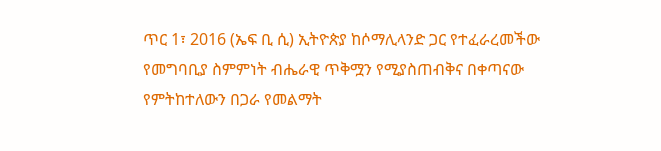ጥር 1፣ 2016 (ኤፍ ቢ ሲ) ኢትዮጵያ ከሶማሊላንድ ጋር የተፈራረመችው የመግባቢያ ስምምነት ብሔራዊ ጥቅሟን የሚያስጠብቅና በቀጣናው የምትከተለውን በጋራ የመልማት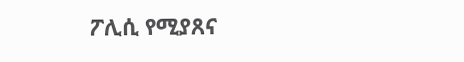ፖሊሲ የሚያጸና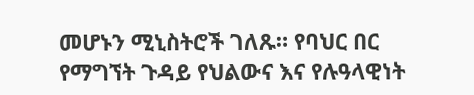መሆኑን ሚኒስትሮች ገለጹ። የባህር በር የማግኘት ጉዳይ የህልውና እና የሉዓላዊነት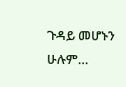ጉዳይ መሆኑን ሁሉም…